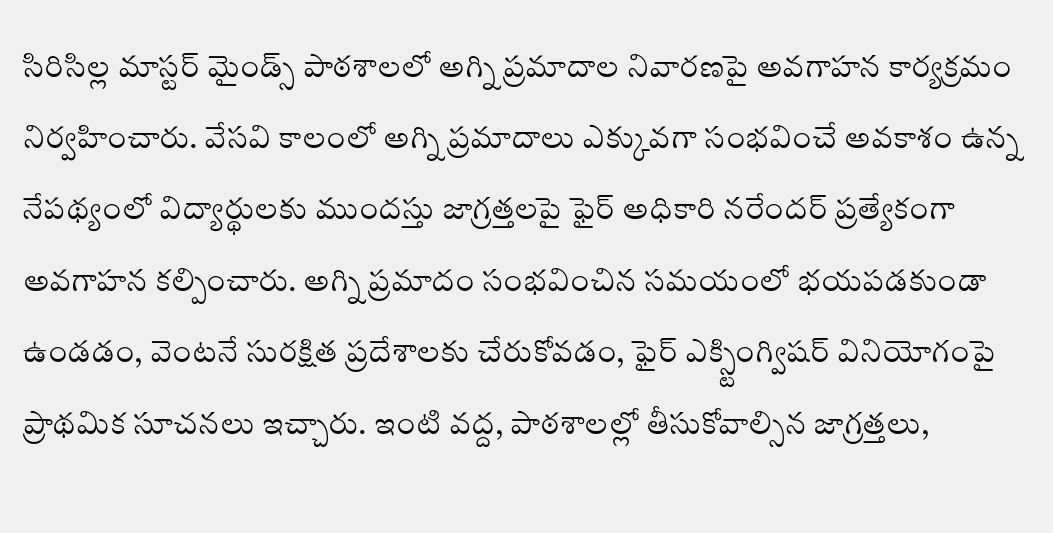సిరిసిల్ల మాస్టర్ మైండ్స్ పాఠశాలలో అగ్ని ప్రమాదాల నివారణపై అవగాహన కార్యక్రమం నిర్వహించారు. వేసవి కాలంలో అగ్ని ప్రమాదాలు ఎక్కువగా సంభవించే అవకాశం ఉన్న నేపథ్యంలో విద్యార్థులకు ముందస్తు జాగ్రత్తలపై ఫైర్ అధికారి నరేందర్ ప్రత్యేకంగా అవగాహన కల్పించారు. అగ్ని ప్రమాదం సంభవించిన సమయంలో భయపడకుండా ఉండడం, వెంటనే సురక్షిత ప్రదేశాలకు చేరుకోవడం, ఫైర్ ఎక్స్టింగ్విషర్ వినియోగంపై ప్రాథమిక సూచనలు ఇచ్చారు. ఇంటి వద్ద, పాఠశాలల్లో తీసుకోవాల్సిన జాగ్రత్తలు,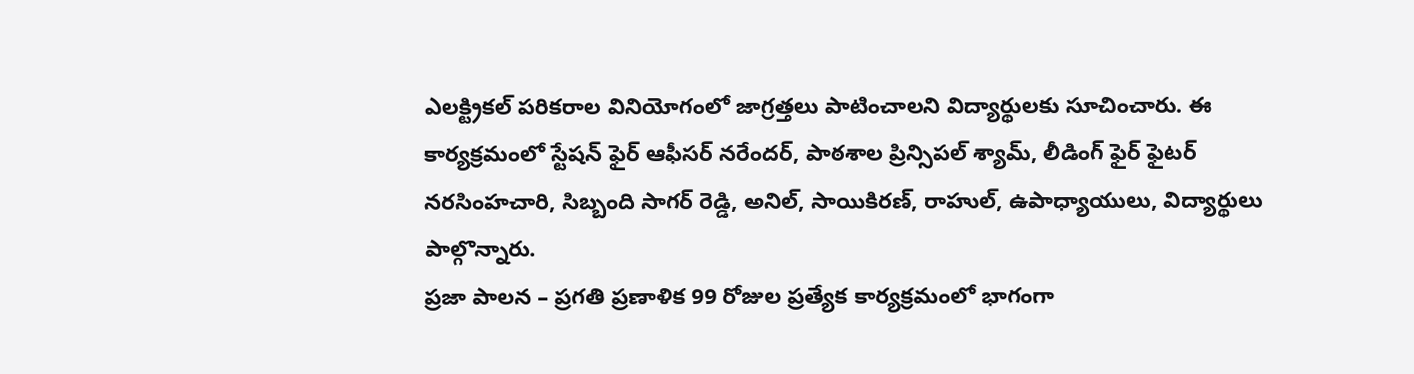ఎలక్ట్రికల్ పరికరాల వినియోగంలో జాగ్రత్తలు పాటించాలని విద్యార్థులకు సూచించారు. ఈ కార్యక్రమంలో స్టేషన్ ఫైర్ ఆఫీసర్ నరేందర్, పాఠశాల ప్రిన్సిపల్ శ్యామ్, లీడింగ్ ఫైర్ ఫైటర్ నరసింహచారి, సిబ్బంది సాగర్ రెడ్డి, అనిల్, సాయికిరణ్, రాహుల్, ఉపాధ్యాయులు, విద్యార్థులు పాల్గొన్నారు.
ప్రజా పాలన – ప్రగతి ప్రణాళిక 99 రోజుల ప్రత్యేక కార్యక్రమంలో భాగంగా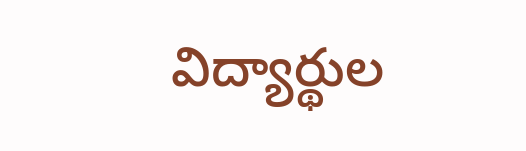విద్యార్థుల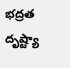భద్రత దృష్ట్యా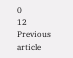0
12
Previous article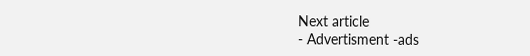Next article
- Advertisment -ads